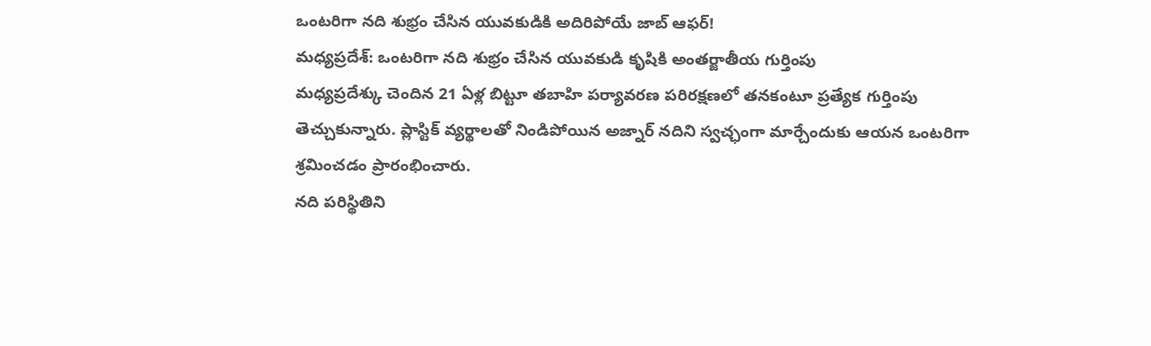ఒంటరిగా నది శుభ్రం చేసిన యువకుడికి అదిరిపోయే జాబ్ ఆఫర్!
మధ్యప్రదేశ్: ఒంటరిగా నది శుభ్రం చేసిన యువకుడి కృషికి అంతర్జాతీయ గుర్తింపు
మధ్యప్రదేశ్కు చెందిన 21 ఏళ్ల బిట్టూ తబాహి పర్యావరణ పరిరక్షణలో తనకంటూ ప్రత్యేక గుర్తింపు తెచ్చుకున్నారు. ప్లాస్టిక్ వ్యర్థాలతో నిండిపోయిన అజ్నార్ నదిని స్వచ్ఛంగా మార్చేందుకు ఆయన ఒంటరిగా శ్రమించడం ప్రారంభించారు.
నది పరిస్థితిని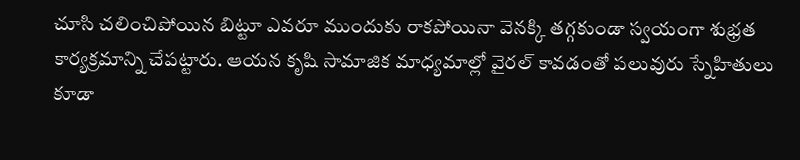చూసి చలించిపోయిన బిట్టూ ఎవరూ ముందుకు రాకపోయినా వెనక్కి తగ్గకుండా స్వయంగా శుభ్రత కార్యక్రమాన్ని చేపట్టారు. ఆయన కృషి సామాజిక మాధ్యమాల్లో వైరల్ కావడంతో పలువురు స్నేహితులు కూడా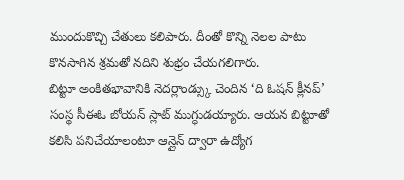ముందుకొచ్చి చేతులు కలిపారు. దీంతో కొన్ని నెలల పాటు కొనసాగిన శ్రమతో నదిని శుభ్రం చేయగలిగారు.
బిట్టూ అంకితభావానికి నెదర్లాండ్స్కు చెందిన ‘ది ఓషన్ క్లీనప్’ సంస్థ సీఈఓ బోయన్ స్లాట్ ముగ్ధుడయ్యారు. ఆయన బిట్టూతో కలిసి పనిచేయాలంటూ ఆన్లైన్ ద్వారా ఉద్యోగ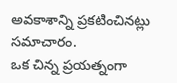అవకాశాన్ని ప్రకటించినట్లు సమాచారం.
ఒక చిన్న ప్రయత్నంగా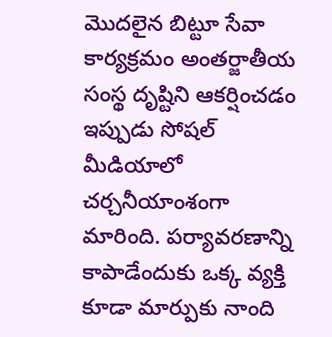మొదలైన బిట్టూ సేవా కార్యక్రమం అంతర్జాతీయ సంస్థ దృష్టిని ఆకర్షించడం ఇప్పుడు సోషల్ మీడియాలో చర్చనీయాంశంగా మారింది. పర్యావరణాన్ని కాపాడేందుకు ఒక్క వ్యక్తి కూడా మార్పుకు నాంది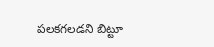పలకగలడని బిట్టూ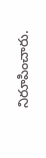నిరూపించారు.